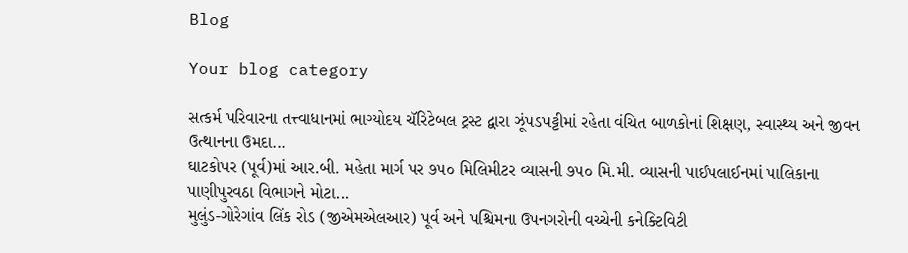Blog

Your blog category

સત્કર્મ પરિવારના તત્ત્વાધાનમાં ભાગ્યોદય ચૅરિટેબલ ટ્રસ્ટ દ્વારા ઝૂંપડપટ્ટીમાં રહેતા વંચિત બાળકોનાં શિક્ષણ, સ્વાસ્થ્ય અને જીવન ઉત્થાનના ઉમદા...
ઘાટકોપર (પૂર્વ)માં આર.બી. મહેતા માર્ગ પર ૭૫૦ મિલિમીટર વ્યાસની ૭૫૦ મિ.મી. વ્યાસની પાઈપલાઈનમાં પાલિકાના પાણીપુરવઠા વિભાગને મોટા...
મુલુંડ-ગોરેગાંવ લિંક રોડ (જીએમએલઆર) પૂર્વ અને પશ્ચિમના ઉપનગરોની વચ્ચેની કનેક્ટિવિટી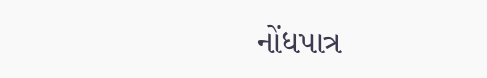નોંધપાત્ર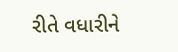રીતે વધારીને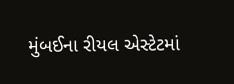મુંબઈના રીયલ એસ્ટેટમાં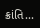ક્રાંતિ...